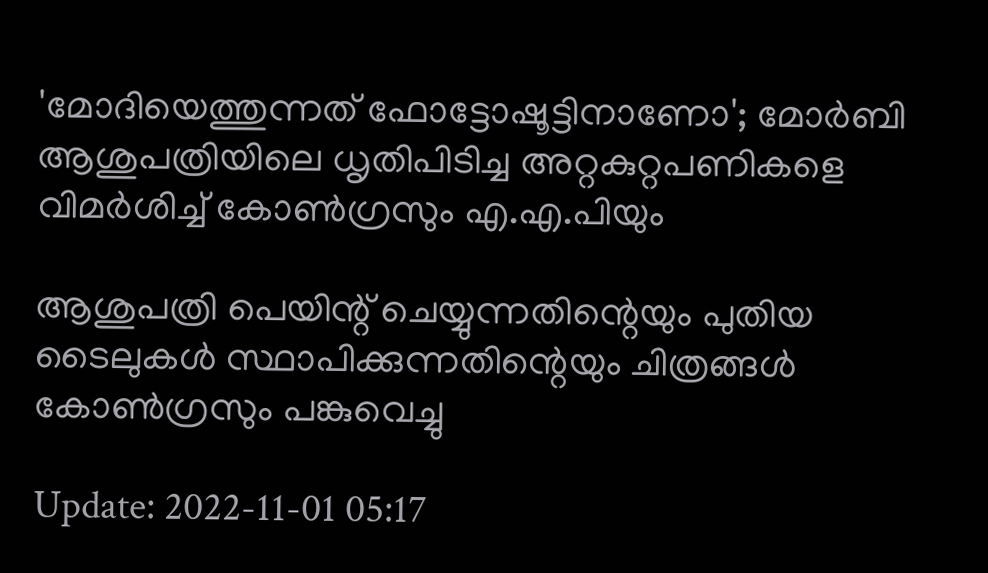'മോദിയെത്തുന്നത് ഫോട്ടോഷൂട്ടിനാണോ'; മോർബി ആശുപത്രിയിലെ ധൃതിപിടിച്ച അറ്റകുറ്റപണികളെ വിമർശിച്ച് കോൺഗ്രസും എ.എ.പിയും

ആശുപത്രി പെയിന്റ് ചെയ്യുന്നതിന്റെയും പുതിയ ടൈലുകൾ സ്ഥാപിക്കുന്നതിന്റെയും ചിത്രങ്ങൾ കോൺഗ്രസും പങ്കുവെച്ചു

Update: 2022-11-01 05:17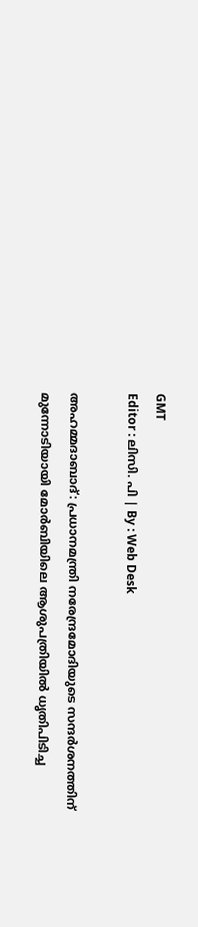GMT
Editor : ലിസി. പി | By : Web Desk

അഹമ്മദാബാദ്: പ്രധാനമന്ത്രി നരേന്ദ്രമോദിയുടെ സന്ദർശനത്തിന് മുന്നോടിയായി മോർബിയിലെ ആശുപത്രിയിൽ ധൃതിപിടിച്ച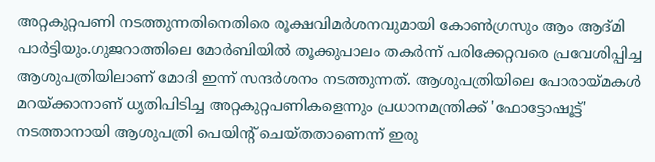അറ്റകുറ്റപണി നടത്തുന്നതിനെതിരെ രൂക്ഷവിമർശനവുമായി കോൺഗ്രസും ആം ആദ്മി പാർട്ടിയും.ഗുജറാത്തിലെ മോർബിയിൽ തൂക്കുപാലം തകർന്ന് പരിക്കേറ്റവരെ പ്രവേശിപ്പിച്ച ആശുപത്രിയിലാണ് മോദി ഇന്ന് സന്ദർശനം നടത്തുന്നത്. ആശുപത്രിയിലെ പോരായ്മകൾ മറയ്ക്കാനാണ് ധൃതിപിടിച്ച അറ്റകുറ്റപണികളെന്നും പ്രധാനമന്ത്രിക്ക് 'ഫോട്ടോഷൂട്ട്' നടത്താനായി ആശുപത്രി പെയിന്റ് ചെയ്തതാണെന്ന് ഇരു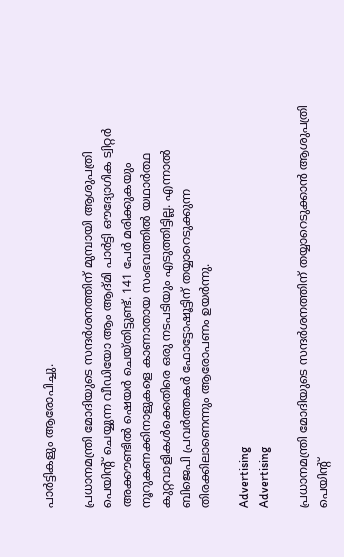പാർട്ടികളും ആരോപിച്ചു.

പ്രധാനമന്ത്രി മോദിയുടെ സന്ദർശനത്തിന് മുമ്പായി ആശുപത്രി പെയിന്റ് ചെയ്യുന്ന വീഡിയോ ആം ആദ്മി പാർട്ടി ഔദ്യോഗിക ട്വിറ്റർ അക്കൗണ്ടിൽ ഷെയർ ചെയ്തിട്ടുണ്ട്. 141 പേർ മരിക്കുകയും നൂറുകണക്കിനാളുകളെ കാണാതായ സംഭവത്തിൽ യഥാർത്ഥ കുറ്റവാളികൾക്കെതിരെ ഒരു നടപടിയും എടുത്തിട്ടില്ല. എന്നാൽ ബിജെപി പ്രവർത്തകർ ഫോട്ടോഷൂട്ടിന് തയ്യാറെടുക്കുന്ന തിരക്കിലാണെന്നും ആരോപണം ഉയർന്നു.

Advertising
Advertising

പ്രധാനമന്ത്രി മോദിയുടെ സന്ദർശനത്തിന് തയ്യാറെടുക്കാൻ ആശുപത്രി  പെയിന്റ്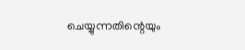ചെയ്യുന്നതിന്റെയും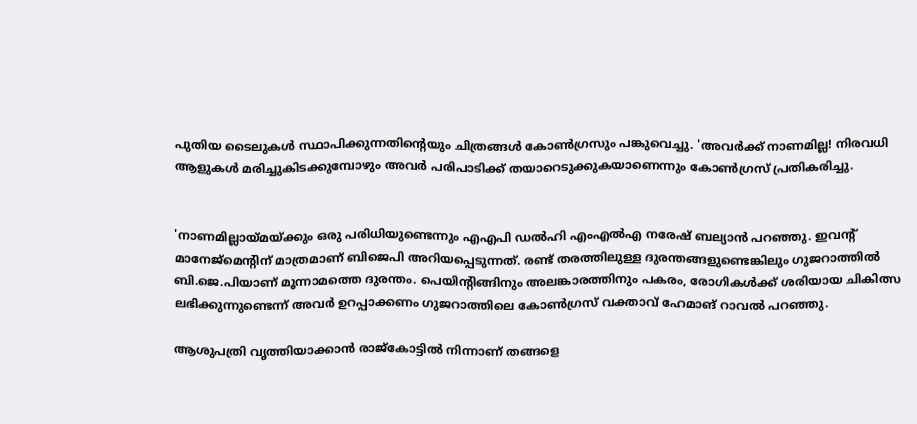പുതിയ ടൈലുകൾ സ്ഥാപിക്കുന്നതിന്റെയും ചിത്രങ്ങൾ കോൺഗ്രസും പങ്കുവെച്ചു. 'അവർക്ക് നാണമില്ല! നിരവധി ആളുകൾ മരിച്ചുകിടക്കുമ്പോഴും അവർ പരിപാടിക്ക് തയാറെടുക്കുകയാണെന്നും കോൺഗ്രസ് പ്രതികരിച്ചു.


'നാണമില്ലായ്മയ്ക്കും ഒരു പരിധിയുണ്ടെന്നും എഎപി ഡൽഹി എംഎൽഎ നരേഷ് ബല്യാൻ പറഞ്ഞു. ഇവന്റ് മാനേജ്‌മെന്റിന് മാത്രമാണ് ബിജെപി അറിയപ്പെടുന്നത്. രണ്ട് തരത്തിലുള്ള ദുരന്തങ്ങളുണ്ടെങ്കിലും ഗുജറാത്തിൽ ബി.ജെ.പിയാണ് മൂന്നാമത്തെ ദുരന്തം. പെയിന്റിങ്ങിനും അലങ്കാരത്തിനും പകരം, രോഗികൾക്ക് ശരിയായ ചികിത്സ ലഭിക്കുന്നുണ്ടെന്ന് അവർ ഉറപ്പാക്കണം ഗുജറാത്തിലെ കോൺഗ്രസ് വക്താവ് ഹേമാങ് റാവൽ പറഞ്ഞു.

ആശുപത്രി വൃത്തിയാക്കാൻ രാജ്കോട്ടിൽ നിന്നാണ് തങ്ങളെ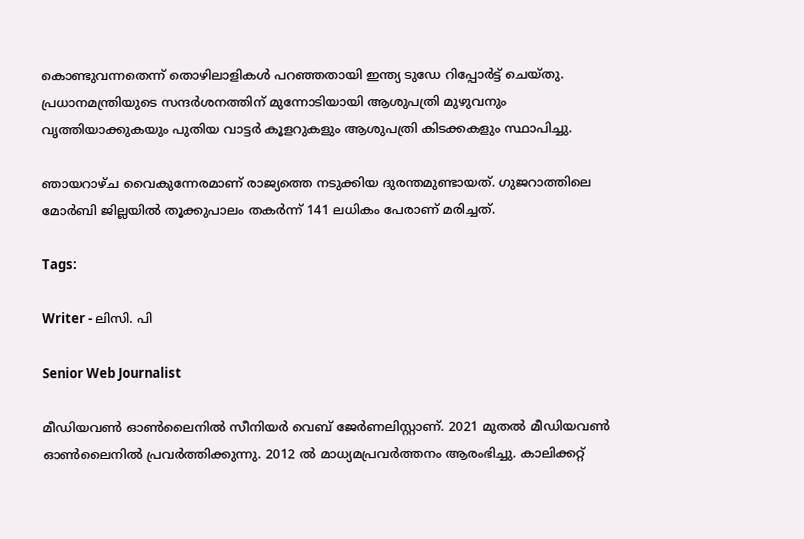കൊണ്ടുവന്നതെന്ന് തൊഴിലാളികൾ പറഞ്ഞതായി ഇന്ത്യ ടുഡേ റിപ്പോർട്ട് ചെയ്തു. പ്രധാനമന്ത്രിയുടെ സന്ദർശനത്തിന് മുന്നോടിയായി ആശുപത്രി മുഴുവനും വൃത്തിയാക്കുകയും പുതിയ വാട്ടർ കൂളറുകളും ആശുപത്രി കിടക്കകളും സ്ഥാപിച്ചു.

ഞായറാഴ്ച വൈകുന്നേരമാണ് രാജ്യത്തെ നടുക്കിയ ദുരന്തമുണ്ടായത്. ഗുജറാത്തിലെ മോർബി ജില്ലയിൽ തൂക്കുപാലം തകർന്ന് 141 ലധികം പേരാണ് മരിച്ചത്.

Tags:

Writer - ലിസി. പി

Senior Web Journalist

മീഡിയവൺ ഓൺലൈനിൽ സീനിയർ വെബ് ജേർണലിസ്റ്റാണ്. 2021 മുതൽ മീഡിയവൺ ഓൺലൈനിൽ പ്രവർത്തിക്കുന്നു. 2012 ല്‍ മാധ്യമപ്രവര്‍ത്തനം ആരംഭിച്ചു. കാലിക്കറ്റ്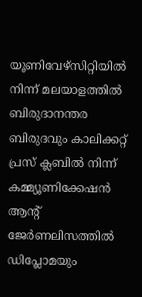യൂണിവേഴ്‌സിറ്റിയിൽ നിന്ന് മലയാളത്തിൽ ബിരുദാനന്തര ബിരുദവും കാലിക്കറ്റ് പ്രസ് ക്ലബിൽ നിന്ന് കമ്മ്യൂണിക്കേഷൻ ആന്റ് ജേർണലിസത്തിൽ ഡിപ്ലോമയും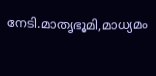നേടി.മാതൃഭൂമി,മാധ്യമം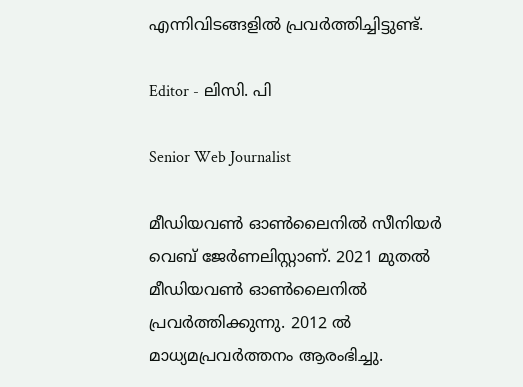എന്നിവിടങ്ങളിൽ പ്രവർത്തിച്ചിട്ടുണ്ട്.

Editor - ലിസി. പി

Senior Web Journalist

മീഡിയവൺ ഓൺലൈനിൽ സീനിയർ വെബ് ജേർണലിസ്റ്റാണ്. 2021 മുതൽ മീഡിയവൺ ഓൺലൈനിൽ പ്രവർത്തിക്കുന്നു. 2012 ല്‍ മാധ്യമപ്രവര്‍ത്തനം ആരംഭിച്ചു.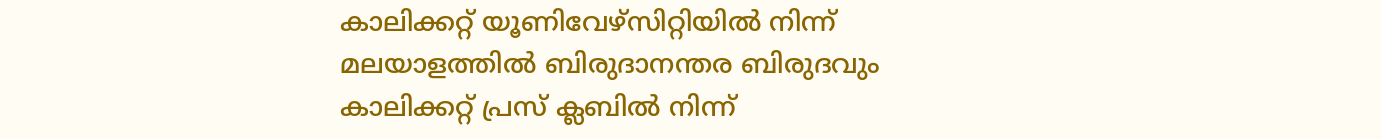കാലിക്കറ്റ് യൂണിവേഴ്‌സിറ്റിയിൽ നിന്ന് മലയാളത്തിൽ ബിരുദാനന്തര ബിരുദവും കാലിക്കറ്റ് പ്രസ് ക്ലബിൽ നിന്ന്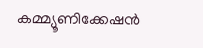കമ്മ്യൂണിക്കേഷൻ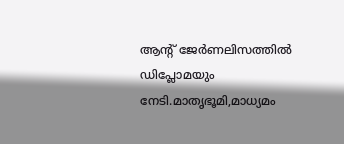ആന്റ് ജേർണലിസത്തിൽ ഡിപ്ലോമയും നേടി.മാതൃഭൂമി,മാധ്യമം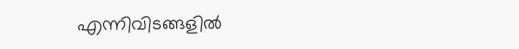എന്നിവിടങ്ങളിൽ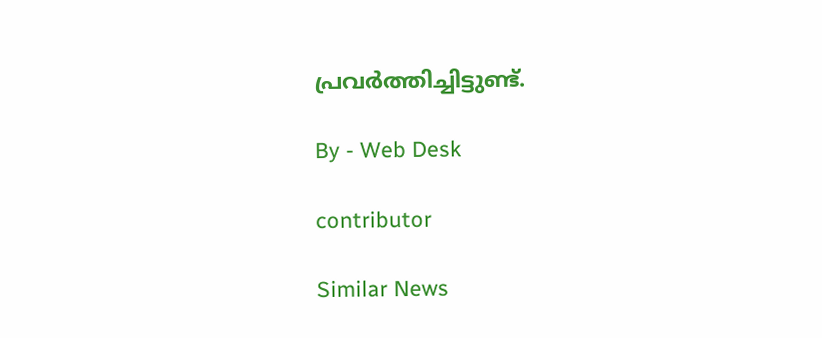പ്രവർത്തിച്ചിട്ടുണ്ട്.

By - Web Desk

contributor

Similar News